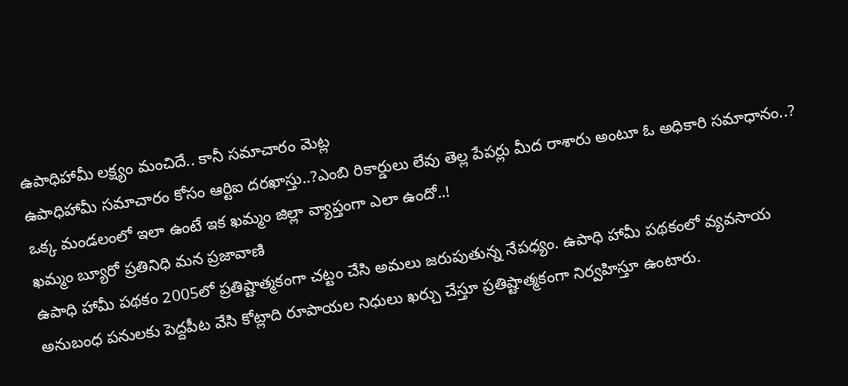ఉపాధిహామీ లక్ష్యం మంచిదే.. కానీ సమాచారం మెట్ల
ఉపాధిహామీ సమాచారం కోసం ఆర్టిఐ దరఖాస్తు..?ఎంబి రికార్డులు లేవు తెల్ల పేపర్లు మీద రాశారు అంటూ ఓ అధికారి సమాధానం..?
ఒక్క మండలంలో ఇలా ఉంటే ఇక ఖమ్మం జిల్లా వ్యాప్తంగా ఎలా ఉందో..!
ఖమ్మం బ్యూరో ప్రతినిధి మన ప్రజావాణి
ఉపాధి హామీ పథకం 2005లో ప్రతిష్టాత్మకంగా చట్టం చేసి అమలు జరుపుతున్న నేపధ్యం. ఉపాధి హామీ పథకంలో వ్యవసాయ అనుబంధ పనులకు పెద్దపీట వేసి కోట్లాది రూపాయల నిధులు ఖర్చు చేస్తూ ప్రతిష్టాత్మకంగా నిర్వహిస్తూ ఉంటారు.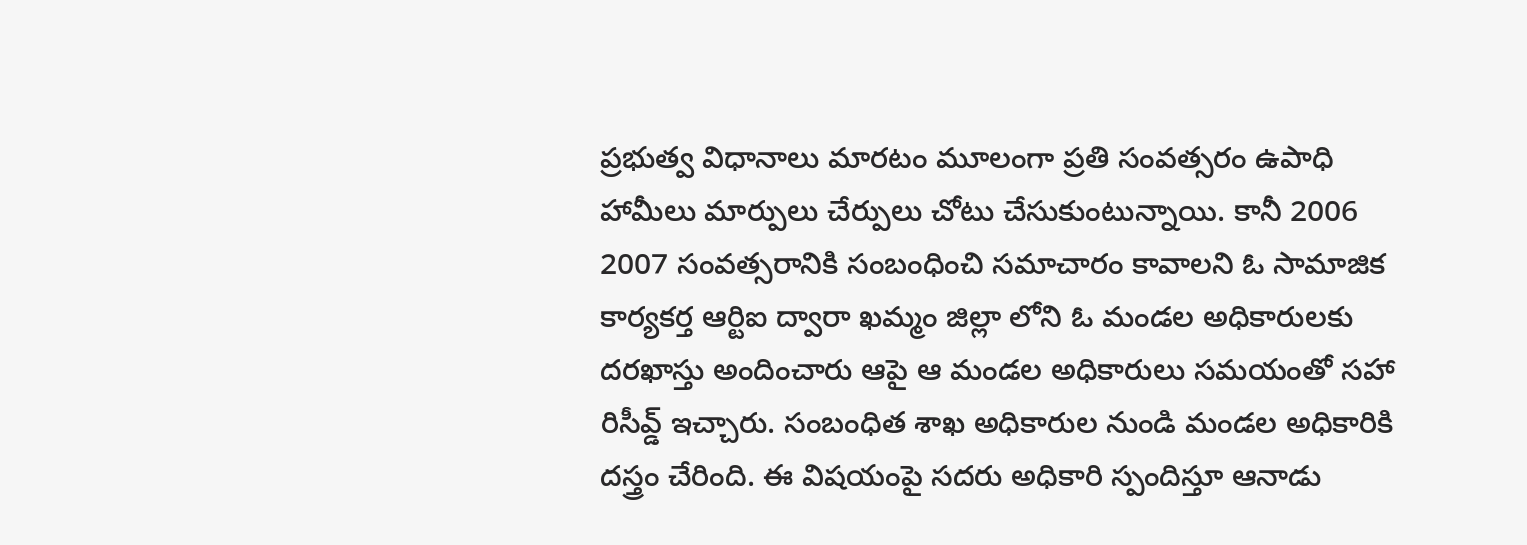ప్రభుత్వ విధానాలు మారటం మూలంగా ప్రతి సంవత్సరం ఉపాధి హామీలు మార్పులు చేర్పులు చోటు చేసుకుంటున్నాయి. కానీ 2006 2007 సంవత్సరానికి సంబంధించి సమాచారం కావాలని ఓ సామాజిక కార్యకర్త ఆర్టిఐ ద్వారా ఖమ్మం జిల్లా లోని ఓ మండల అధికారులకు దరఖాస్తు అందించారు ఆపై ఆ మండల అధికారులు సమయంతో సహా రిసీవ్డ్ ఇచ్చారు. సంబంధిత శాఖ అధికారుల నుండి మండల అధికారికి దస్త్రం చేరింది. ఈ విషయంపై సదరు అధికారి స్పందిస్తూ ఆనాడు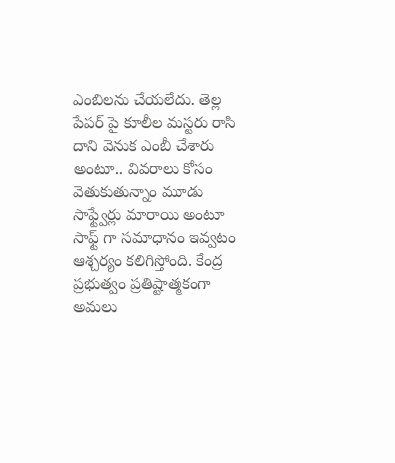ఎంబిలను చేయలేదు. తెల్ల పేపర్ పై కూలీల మస్టరు రాసి దాని వెనుక ఎంబీ చేశారు అంటూ.. వివరాలు కోసం వెతుకుతున్నాం మూడు సాఫ్ట్వేర్లు మారాయి అంటూ సాఫ్ట్ గా సమాధానం ఇవ్వటం ఆశ్చర్యం కలిగిస్తోంది. కేంద్ర ప్రభుత్వం ప్రతిష్టాత్మకంగా అమలు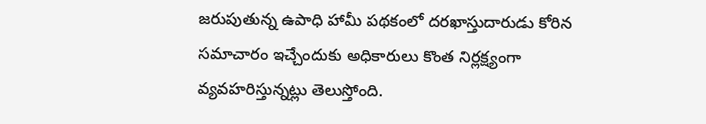జరుపుతున్న ఉపాధి హామీ పథకంలో దరఖాస్తుదారుడు కోరిన సమాచారం ఇచ్చేందుకు అధికారులు కొంత నిర్లక్ష్యంగా వ్యవహరిస్తున్నట్లు తెలుస్తోంది.